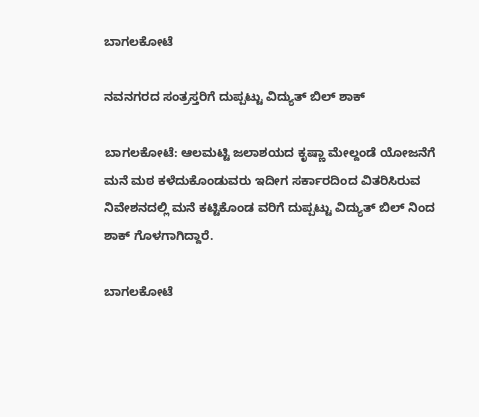ಬಾಗಲಕೋಟೆ

ನವನಗರದ ಸಂತ್ರಸ್ತರಿಗೆ ದುಪ್ಪಟ್ಟು ವಿದ್ಯುತ್ ಬಿಲ್ ಶಾಕ್

ಬಾಗಲಕೋಟೆ: ಆಲಮಟ್ಟಿ ಜಲಾಶಯದ ಕೃಷ್ಣಾ ಮೇಲ್ದಂಡೆ ಯೋಜನೆಗೆ ಮನೆ ಮಠ ಕಳೆದುಕೊಂಡುವರು ಇದೀಗ ಸರ್ಕಾರದಿಂದ ವಿತರಿಸಿರುವ ನಿವೇಶನದಲ್ಲಿ ಮನೆ ಕಟ್ಟಿಕೊಂಡ ವರಿಗೆ ದುಪ್ಪಟ್ಟು ವಿದ್ಯುತ್ ಬಿಲ್ ನಿಂದ ಶಾಕ್ ಗೊಳಗಾಗಿದ್ದಾರೆ.

ಬಾಗಲಕೋಟೆ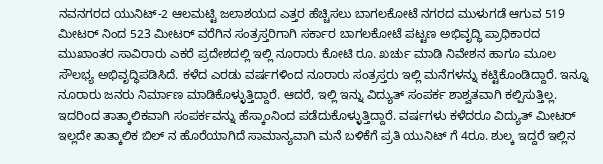ನವನಗರದ ಯುನಿಟ್-2 ಆಲಮಟ್ಟಿ ಜಲಾಶಯದ ಎತ್ತರ ಹೆಚ್ಚಿಸಲು ಬಾಗಲಕೋಟೆ ನಗರದ ಮುಳುಗಡೆ ಆಗುವ 519 ಮೀಟರ್ ನಿಂದ 523 ಮೀಟರ್ ವರೆಗಿನ ಸಂತ್ರಸ್ತರಿಗಾಗಿ ಸರ್ಕಾರ ಬಾಗಲಕೋಟೆ ಪಟ್ಟಣ ಅಭಿವೃದ್ಧಿ ಪ್ರಾಧಿಕಾರದ ಮುಖಾಂತರ ಸಾವಿರಾರು ಎಕರೆ ಪ್ರದೇಶದಲ್ಲಿ ಇಲ್ಲಿ ನೂರಾರು ಕೋಟಿ ರೂ. ಖರ್ಚು ಮಾಡಿ ನಿವೇಶನ ಹಾಗೂ ಮೂಲ ಸೌಲಭ್ಯ ಅಭಿವೃದ್ಧಿಪಡಿಸಿದೆ. ಕಳೆದ ಎರಡು ವರ್ಷಗಳಿಂದ ನೂರಾರು ಸಂತ್ರಸ್ತರು ಇಲ್ಲಿ ಮನೆಗಳನ್ನು ಕಟ್ಟಿಕೊಂಡಿದ್ದಾರೆ. ಇನ್ನೂ ನೂರಾರು ಜನರು ನಿರ್ಮಾಣ ಮಾಡಿಕೊಳ್ಳುತ್ತಿದ್ದಾರೆ. ಆದರೆ, ಇಲ್ಲಿ ಇನ್ನು ವಿದ್ಯುತ್ ಸಂಪರ್ಕ ಶಾಶ್ವತವಾಗಿ ಕಲ್ಪಿಸುತ್ತಿಲ್ಲ. ಇದರಿಂದ ತಾತ್ಕಾಲಿಕವಾಗಿ ಸಂಪರ್ಕವನ್ನು ಹೆಸ್ಕಾಂನಿಂದ ಪಡೆದುಕೊಳ್ಳುತ್ತಿದ್ದಾರೆ. ವರ್ಷಗಳು ಕಳೆದರೂ ವಿದ್ಯುತ್ ಮೀಟರ್ ಇಲ್ಲದೇ ತಾತ್ಕಾಲಿಕ ಬಿಲ್ ನ ಹೊರೆಯಾಗಿದೆ ಸಾಮಾನ್ಯವಾಗಿ ಮನೆ ಬಳಿಕೆಗೆ ಪ್ರತಿ ಯುನಿಟ್ ಗೆ 4ರೂ. ಶುಲ್ಕ ಇದ್ದರೆ ಇಲ್ಲಿನ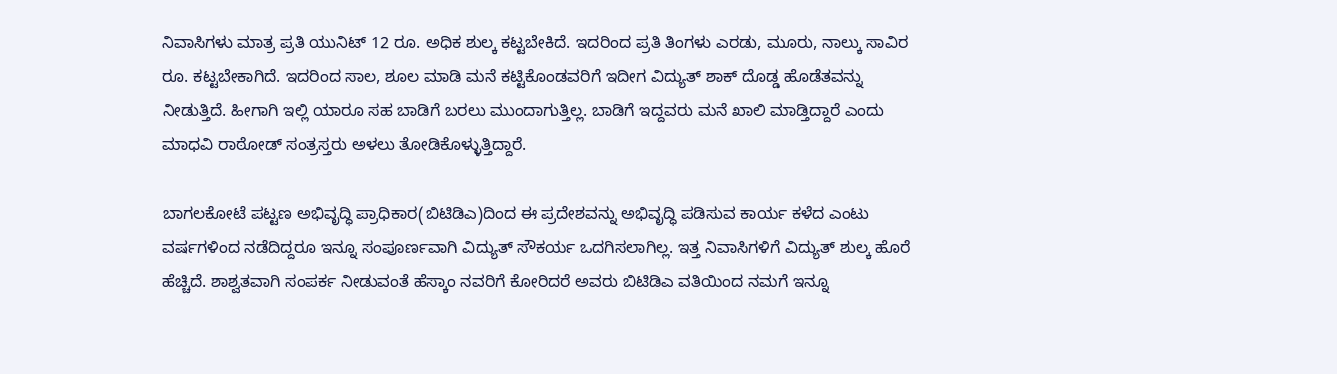ನಿವಾಸಿಗಳು ಮಾತ್ರ ಪ್ರತಿ ಯುನಿಟ್ 12 ರೂ. ಅಧಿಕ ಶುಲ್ಕ ಕಟ್ಟಬೇಕಿದೆ. ಇದರಿಂದ ಪ್ರತಿ ತಿಂಗಳು ಎರಡು, ಮೂರು, ನಾಲ್ಕು ಸಾವಿರ ರೂ. ಕಟ್ಟಬೇಕಾಗಿದೆ. ಇದರಿಂದ ಸಾಲ, ಶೂಲ ಮಾಡಿ ಮನೆ ಕಟ್ಟಿಕೊಂಡವರಿಗೆ ಇದೀಗ ವಿದ್ಯುತ್ ಶಾಕ್ ದೊಡ್ಡ ಹೊಡೆತವನ್ನು ನೀಡುತ್ತಿದೆ. ಹೀಗಾಗಿ ಇಲ್ಲಿ ಯಾರೂ ಸಹ ಬಾಡಿಗೆ ಬರಲು ಮುಂದಾಗುತ್ತಿಲ್ಲ. ಬಾಡಿಗೆ ಇದ್ದವರು ಮನೆ ಖಾಲಿ ಮಾಡ್ತಿದ್ದಾರೆ ಎಂದು ಮಾಧವಿ ರಾಠೋಡ್ ಸಂತ್ರಸ್ತರು ಅಳಲು ತೋಡಿಕೊಳ್ಳುತ್ತಿದ್ದಾರೆ.

ಬಾಗಲಕೋಟೆ ಪಟ್ಟಣ ಅಭಿವೃದ್ಧಿ ಪ್ರಾಧಿಕಾರ(ಬಿಟಿಡಿಎ)ದಿಂದ ಈ ಪ್ರದೇಶವನ್ನು ಅಭಿವೃದ್ಧಿ ಪಡಿಸುವ ಕಾರ್ಯ ಕಳೆದ ಎಂಟು ವರ್ಷಗಳಿಂದ ನಡೆದಿದ್ದರೂ ಇನ್ನೂ ಸಂಪೂರ್ಣವಾಗಿ ವಿದ್ಯುತ್ ಸೌಕರ್ಯ ಒದಗಿಸಲಾಗಿಲ್ಲ. ಇತ್ತ ನಿವಾಸಿಗಳಿಗೆ ವಿದ್ಯುತ್ ಶುಲ್ಕ ಹೊರೆ ಹೆಚ್ಚಿದೆ. ಶಾಶ್ವತವಾಗಿ ಸಂಪರ್ಕ ನೀಡುವಂತೆ ಹೆಸ್ಕಾಂ ನವರಿಗೆ ಕೋರಿದರೆ ಅವರು ಬಿಟಿಡಿಎ ವತಿಯಿಂದ ನಮಗೆ ಇನ್ನೂ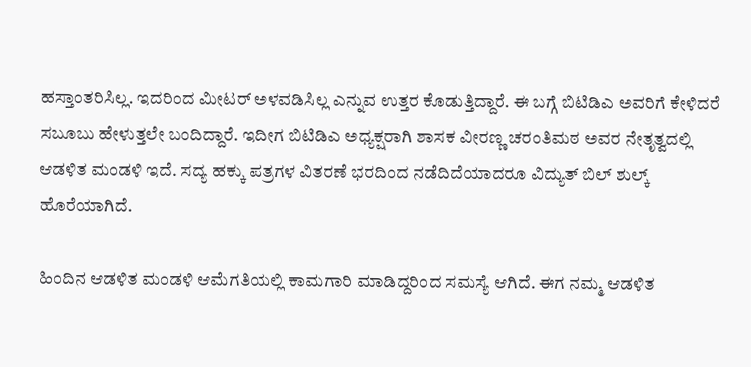ಹಸ್ತಾಂತರಿಸಿಲ್ಲ. ಇದರಿಂದ ಮೀಟರ್ ಅಳವಡಿಸಿಲ್ಲ ಎನ್ನುವ ಉತ್ತರ ಕೊಡುತ್ತಿದ್ದಾರೆ. ಈ ಬಗ್ಗೆ ಬಿಟಿಡಿಎ ಅವರಿಗೆ ಕೇಳಿದರೆ ಸಬೂಬು ಹೇಳುತ್ತಲೇ ಬಂದಿದ್ದಾರೆ. ಇದೀಗ ಬಿಟಿಡಿಎ ಅಧ್ಯಕ್ಷರಾಗಿ ಶಾಸಕ ವೀರಣ್ಣ ಚರಂತಿಮಠ ಅವರ ನೇತೃತ್ವದಲ್ಲಿ ಆಡಳಿತ ಮಂಡಳಿ ಇದೆ. ಸದ್ಯ ಹಕ್ಕು ಪತ್ರಗಳ ವಿತರಣೆ ಭರದಿಂದ ನಡೆದಿದೆಯಾದರೂ ವಿದ್ಯುತ್ ಬಿಲ್ ಶುಲ್ಕ್ ಹೊರೆಯಾಗಿದೆ.

ಹಿಂದಿನ ಆಡಳಿತ ಮಂಡಳಿ ಆಮೆಗತಿಯಲ್ಲಿ ಕಾಮಗಾರಿ ಮಾಡಿದ್ದರಿಂದ ಸಮಸ್ಯೆ ಆಗಿದೆ. ಈಗ ನಮ್ಮ ಆಡಳಿತ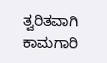ತ್ವರಿತವಾಗಿ ಕಾಮಗಾರಿ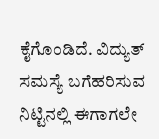ಕೈಗೊಂಡಿದೆ. ವಿದ್ಯುತ್ ಸಮಸ್ಯೆ ಬಗೆಹರಿಸುವ ನಿಟ್ಟಿನಲ್ಲಿ ಈಗಾಗಲೇ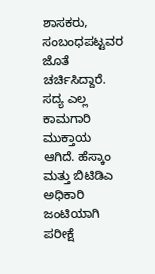ಶಾಸಕರು, ಸಂಬಂಧಪಟ್ಟವರ ಜೊತೆ ಚರ್ಚಿಸಿದ್ದಾರೆ. ಸದ್ಯ ಎಲ್ಲ ಕಾಮಗಾರಿ ಮುಕ್ತಾಯ ಆಗಿದೆ. ಹೆಸ್ಕಾಂ ಮತ್ತು ಬಿಟಿಡಿಎ ಅಧಿಕಾರಿ ಜಂಟಿಯಾಗಿ ಪರೀಕ್ಷೆ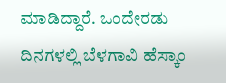ಮಾಡಿದ್ದಾರೆ. ಒಂದೇರಡು ದಿನಗಳಲ್ಲಿ ಬೆಳಗಾವಿ ಹೆಸ್ಕಾಂ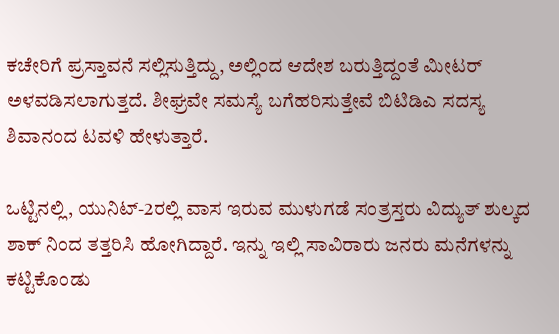ಕಚೇರಿಗೆ ಪ್ರಸ್ತಾವನೆ ಸಲ್ಲಿಸುತ್ತಿದ್ದು, ಅಲ್ಲಿಂದ ಆದೇಶ ಬರುತ್ತಿದ್ದಂತೆ ಮೀಟರ್ ಅಳವಡಿಸಲಾಗುತ್ತದೆ. ಶೀಘ್ರವೇ ಸಮಸ್ಯೆ ಬಗೆಹರಿಸುತ್ತೇವೆ ಬಿಟಿಡಿಎ ಸದಸ್ಯ ಶಿವಾನಂದ ಟವಳಿ ಹೇಳುತ್ತಾರೆ.

ಒಟ್ಟಿನಲ್ಲಿ, ಯುನಿಟ್-2ರಲ್ಲಿ ವಾಸ ಇರುವ ಮುಳುಗಡೆ ಸಂತ್ರಸ್ತರು ವಿದ್ಯುತ್ ಶುಲ್ಕದ ಶಾಕ್ ನಿಂದ ತತ್ತರಿಸಿ ಹೋಗಿದ್ದಾರೆ. ಇನ್ನು ಇಲ್ಲಿ ಸಾವಿರಾರು ಜನರು ಮನೆಗಳನ್ನು ಕಟ್ಟಿಕೊಂಡು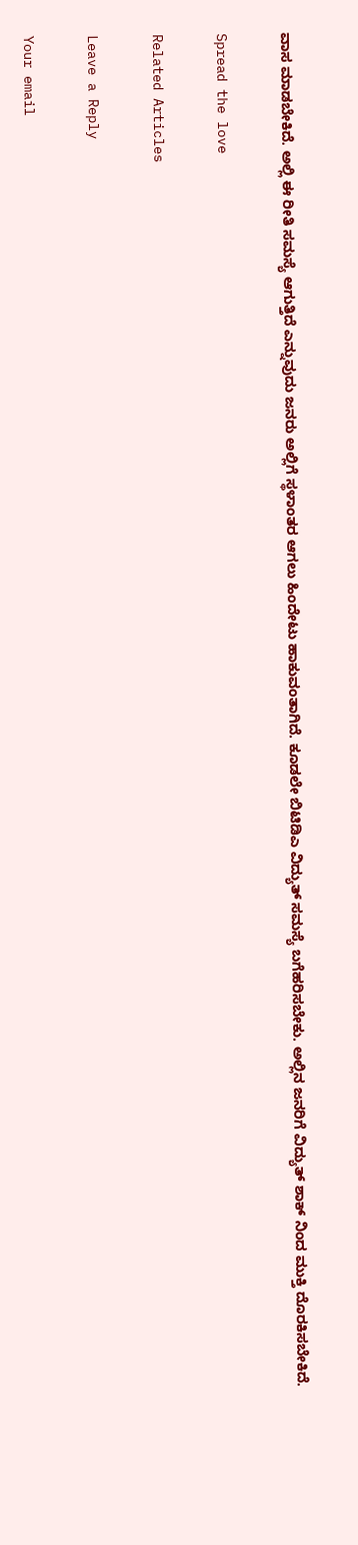ವಾಸ ಮಾಡಬೇಕಿದೆ. ಅಲ್ಲಿ ಈ ರೀತಿ ಸಮಸ್ಯೆ ಆಗುತ್ತಿದೆ ಎನ್ನುವುದು ಜನರು ಅಲ್ಲಿಗೆ ಸ್ಥಳಾಂತರ ಆಗಲು ಹಿಂದೇಟು ಹಾಕುವಂತಾಗಿದೆ. ಕೂಡಲೇ ಬಿಟಿಡಿಎ ವಿದ್ಯುತ್ ಸಮಸ್ಯೆ ಬಗೆಹರಿಸಬೇಕು. ಅಲ್ಲಿನ ಜನರಿಗೆ ವಿದ್ಯುತ್ ಶಾಕ್ ನಿಂದ ಮುಕ್ತಿ ದೊರಕಿಸಬೇಕಿದೆ.

Spread the love

Related Articles

Leave a Reply

Your email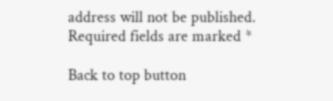address will not be published. Required fields are marked *

Back to top button